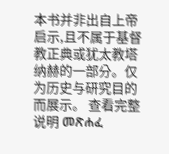本书并非出自上帝启示,且不属于基督教正典或犹太教塔纳赫的一部分。仅为历史与研究目的而展示。 查看完整说明 መጽሐፈ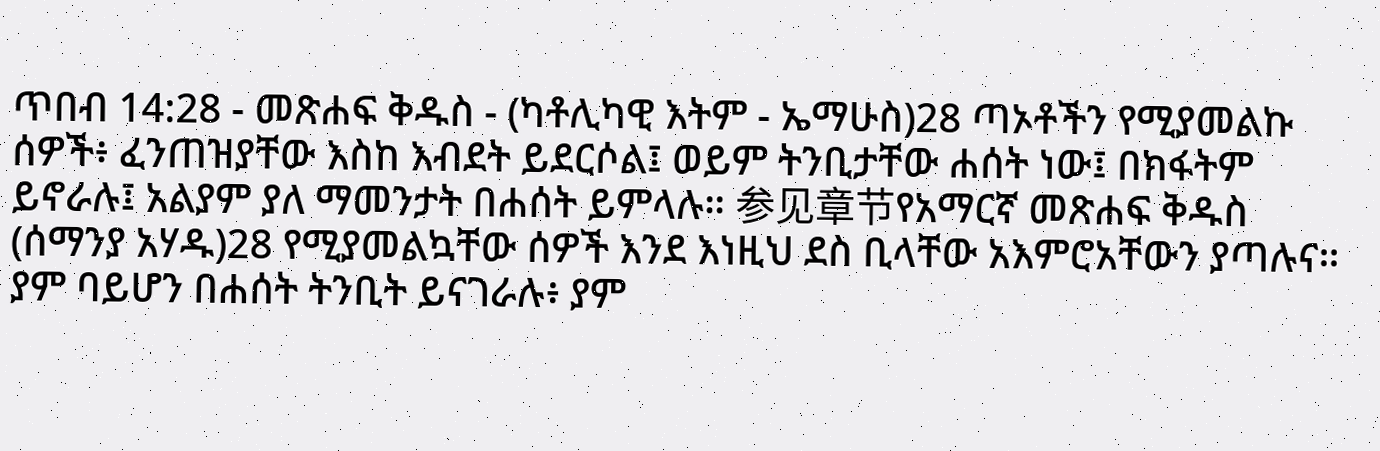ጥበብ 14:28 - መጽሐፍ ቅዱስ - (ካቶሊካዊ እትም - ኤማሁስ)28 ጣኦቶችን የሚያመልኩ ሰዎች፥ ፈንጠዝያቸው እስከ እብደት ይደርሶል፤ ወይም ትንቢታቸው ሐሰት ነው፤ በክፋትም ይኖራሉ፤ አልያም ያለ ማመንታት በሐሰት ይምላሉ። 参见章节የአማርኛ መጽሐፍ ቅዱስ (ሰማንያ አሃዱ)28 የሚያመልኳቸው ሰዎች እንደ እነዚህ ደስ ቢላቸው አእምሮአቸውን ያጣሉና። ያም ባይሆን በሐሰት ትንቢት ይናገራሉ፥ ያም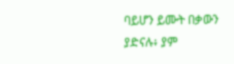ባይሆን ይሙት በቃውን ያድናሉ፥ ያም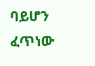ባይሆን ፈጥነው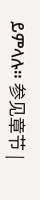ይምላሉ። 参见章节 |